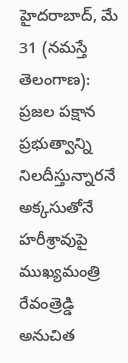హైదరాబాద్, మే 31 (నమస్తే తెలంగాణ): ప్రజల పక్షాన ప్రభుత్వాన్ని నిలదీస్తున్నారనే అక్కసుతోనే హరీశ్రావుపై ముఖ్యమంత్రి రేవంత్రెడ్డి అనుచిత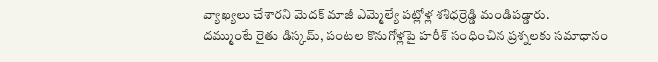వ్యాఖ్యలు చేశారని మెదక్ మాజీ ఎమ్మెల్యే పట్లోళ్ల శశిధర్రెడ్డి మండిపడ్డారు.
దమ్ముంటే రైతు డిస్కమ్, పంటల కొనుగోళ్లపై హరీశ్ సంధించిన ప్రశ్నలకు సమాధానం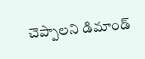చెప్పాలని డిమాండ్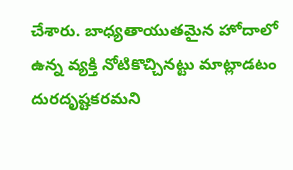చేశారు. బాధ్యతాయుతమైన హోదాలో ఉన్న వ్యక్తి నోటికొచ్చినట్టు మాట్లాడటం దురదృష్టకరమని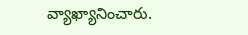వ్యాఖ్యానించారు.